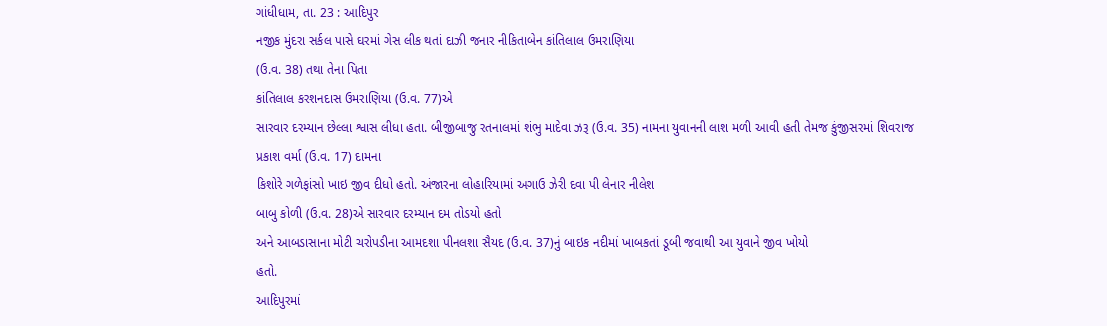ગાંધીધામ, તા. 23 : આદિપુર
નજીક મુંદરા સર્કલ પાસે ઘરમાં ગેસ લીક થતાં દાઝી જનાર નીકિતાબેન કાંતિલાલ ઉમરાણિયા
(ઉ.વ. 38) તથા તેના પિતા
કાંતિલાલ કરશનદાસ ઉમરાણિયા (ઉ.વ. 77)એ
સારવાર દરમ્યાન છેલ્લા શ્વાસ લીધા હતા. બીજીબાજુ રતનાલમાં શંભુ માદેવા ઝરૂ (ઉ.વ. 35) નામના યુવાનની લાશ મળી આવી હતી તેમજ કુંજીસરમાં શિવરાજ
પ્રકાશ વર્મા (ઉ.વ. 17) દામના
કિશોરે ગળેફાંસો ખાઇ જીવ દીધો હતો. અંજારના લોહારિયામાં અગાઉ ઝેરી દવા પી લેનાર નીલેશ
બાબુ કોળી (ઉ.વ. 28)એ સારવાર દરમ્યાન દમ તોડયો હતો
અને આબડાસાના મોટી ચરોપડીના આમદશા પીનલશા સૈયદ (ઉ.વ. 37)નું બાઇક નદીમાં ખાબકતાં ડૂબી જવાથી આ યુવાને જીવ ખોયો
હતો.
આદિપુરમાં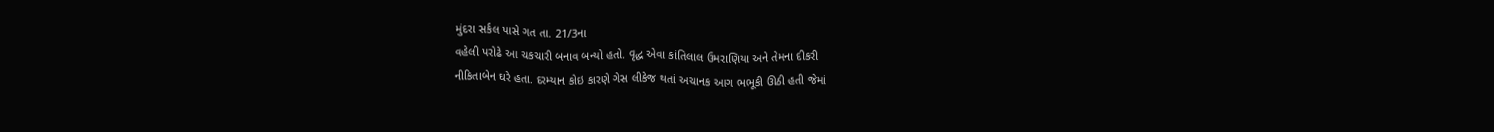મુંદરા સર્કલ પાસે ગત તા. 21/3ના
વહેલી પરોઢે આ ચકચારી બનાવ બન્યો હતો. વૃદ્ધ એવા કાંતિલાલ ઉમરાણિયા અને તેમના દીકરી
નીકિતાબેન ઘરે હતા. દરમ્યાન કોઇ કારણે ગેસ લીકેજ થતાં અચાનક આગ ભભૂકી ઊઠી હતી જેમાં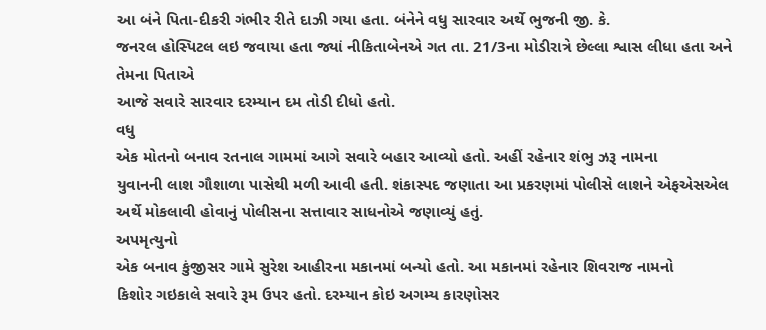આ બંને પિતા-દીકરી ગંભીર રીતે દાઝી ગયા હતા. બંનેને વધુ સારવાર અર્થે ભુજની જી. કે.
જનરલ હોસ્પિટલ લઇ જવાયા હતા જ્યાં નીકિતાબેનએ ગત તા. 21/3ના મોડીરાત્રે છેલ્લા શ્વાસ લીધા હતા અને તેમના પિતાએ
આજે સવારે સારવાર દરમ્યાન દમ તોડી દીધો હતો.
વધુ
એક મોતનો બનાવ રતનાલ ગામમાં આગે સવારે બહાર આવ્યો હતો. અહીં રહેનાર શંભુ ઝરૂ નામના
યુવાનની લાશ ગૌશાળા પાસેથી મળી આવી હતી. શંકાસ્પદ જણાતા આ પ્રકરણમાં પોલીસે લાશને એફએસએલ
અર્થે મોકલાવી હોવાનું પોલીસના સત્તાવાર સાધનોએ જણાવ્યું હતું.
અપમૃત્યુનો
એક બનાવ કુંજીસર ગામે સુરેશ આહીરના મકાનમાં બન્યો હતો. આ મકાનમાં રહેનાર શિવરાજ નામનો
કિશોર ગઇકાલે સવારે રૂમ ઉપર હતો. દરમ્યાન કોઇ અગમ્ય કારણોસર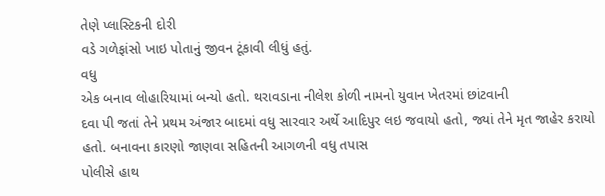તેણે પ્લાસ્ટિકની દોરી
વડે ગળેફાંસો ખાઇ પોતાનું જીવન ટૂંકાવી લીધું હતું.
વધુ
એક બનાવ લોહારિયામાં બન્યો હતો. થરાવડાના નીલેશ કોળી નામનો યુવાન ખેતરમાં છાંટવાની
દવા પી જતાં તેને પ્રથમ અંજાર બાદમાં વધુ સારવાર અર્થે આદિપુર લઇ જવાયો હતો, જ્યાં તેને મૃત જાહેર કરાયો હતો. બનાવના કારણો જાણવા સહિતની આગળની વધુ તપાસ
પોલીસે હાથ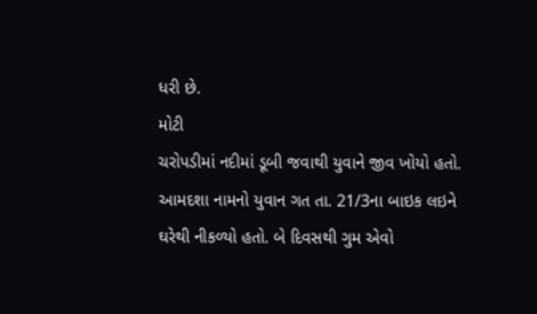ધરી છે.
મોટી
ચરોપડીમાં નદીમાં ડૂબી જવાથી યુવાને જીવ ખોયો હતો. આમદશા નામનો યુવાન ગત તા. 21/3ના બાઇક લઇને ઘરેથી નીકળ્યો હતો. બે દિવસથી ગુમ એવો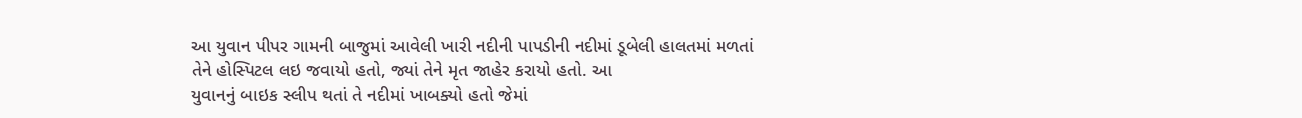આ યુવાન પીપર ગામની બાજુમાં આવેલી ખારી નદીની પાપડીની નદીમાં ડૂબેલી હાલતમાં મળતાં
તેને હોસ્પિટલ લઇ જવાયો હતો, જ્યાં તેને મૃત જાહેર કરાયો હતો. આ
યુવાનનું બાઇક સ્લીપ થતાં તે નદીમાં ખાબક્યો હતો જેમાં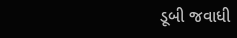ડૂબી જવાધી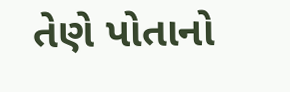તેણે પોતાનો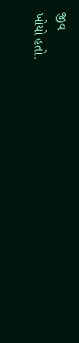જીવ
ખોયો હતો.